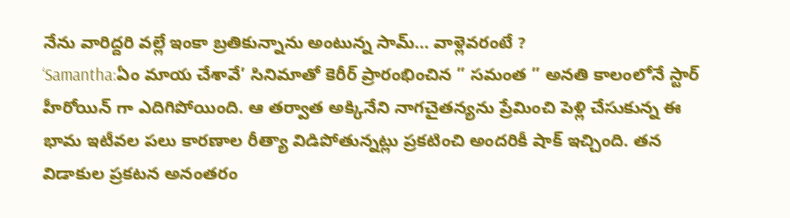నేను వారిద్దరి వల్లే ఇంకా బ్రతికున్నాను అంటున్న సామ్… వాళ్లెవరంటే ?
‘Samantha:ఏం మాయ చేశావే’ సినిమాతో కెరీర్ ప్రారంభించిన ” సమంత ” అనతి కాలంలోనే స్టార్ హీరోయిన్ గా ఎదిగిపోయింది. ఆ తర్వాత అక్కినేని నాగచైతన్యను ప్రేమించి పెళ్లి చేసుకున్న ఈ భామ ఇటీవల పలు కారణాల రీత్యా విడిపోతున్నట్లు ప్రకటించి అందరికీ షాక్ ఇచ్చింది. తన విడాకుల ప్రకటన అనంతరం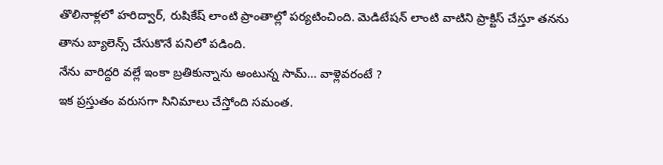తొలినాళ్లలో హరిద్వార్, రుషికేష్ లాంటి ప్రాంతాల్లో పర్యటించింది. మెడిటేషన్ లాంటి వాటిని ప్రాక్టిస్ చేస్తూ తనను తాను బ్యాలెన్స్ చేసుకొనే పనిలో పడింది.
నేను వారిద్దరి వల్లే ఇంకా బ్రతికున్నాను అంటున్న సామ్… వాళ్లెవరంటే ?
ఇక ప్రస్తుతం వరుసగా సినిమాలు చేస్తోంది సమంత.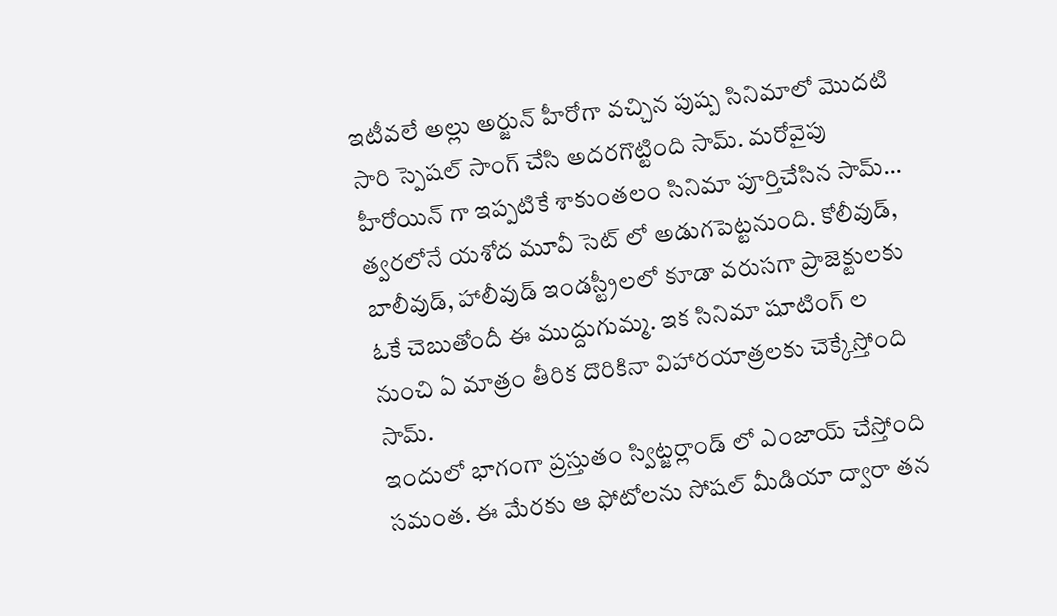ఇటీవలే అల్లు అర్జున్ హీరోగా వచ్చిన పుష్ప సినిమాలో మొదటి సారి స్పెషల్ సాంగ్ చేసి అదరగొట్టింది సామ్. మరోవైపు హీరోయిన్ గా ఇప్పటికే శాకుంతలం సినిమా పూర్తిచేసిన సామ్… త్వరలోనే యశోద మూవీ సెట్ లో అడుగపెట్టనుంది. కోలీవుడ్, బాలీవుడ్, హాలీవుడ్ ఇండస్ట్రీలలో కూడా వరుసగా ప్రాజెక్టులకు ఓకే చెబుతోందీ ఈ ముద్దుగుమ్మ. ఇక సినిమా షూటింగ్ ల నుంచి ఏ మాత్రం తీరిక దొరికినా విహారయాత్రలకు చెక్కేస్తోంది సామ్.
ఇందులో భాగంగా ప్రస్తుతం స్విట్జర్లాండ్ లో ఎంజాయ్ చేస్తోంది సమంత. ఈ మేరకు ఆ ఫోటోలను సోషల్ మీడియా ద్వారా తన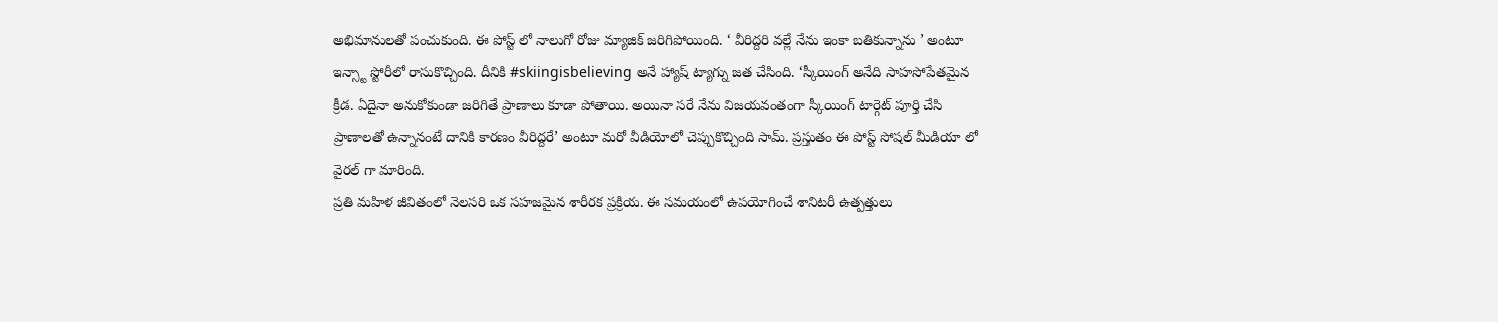అభిమానులతో పంచుకుంది. ఈ పోస్ట్ లో నాలుగో రోజు మ్యాజిక్ జరిగిపోయింది. ‘ వీరిద్దరి వల్లే నేను ఇంకా బతికున్నాను ’ అంటూ ఇన్స్టా స్టోరీలో రాసుకొచ్చింది. దీనికి #skiingisbelieving అనే హ్యాష్ ట్యాగ్ను జత చేసింది. ‘స్కీయింగ్ అనేది సాహసోపేతమైన క్రీడ. ఏదైనా అనుకోకుండా జరిగితే ప్రాణాలు కూడా పోతాయి. అయినా సరే నేను విజయవంతంగా స్కీయింగ్ టార్గెట్ పూర్తి చేసి ప్రాణాలతో ఉన్నానంటే దానికి కారణం వీరిద్దరే’ అంటూ మరో వీడియోలో చెప్పుకొచ్చింది సామ్. ప్రస్తుతం ఈ పోస్ట్ సోషల్ మీడియా లో వైరల్ గా మారింది.
ప్రతి మహిళ జీవితంలో నెలసరి ఒక సహజమైన శారీరక ప్రక్రియ. ఈ సమయంలో ఉపయోగించే శానిటరీ ఉత్పత్తులు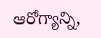ఆరోగ్యాన్ని,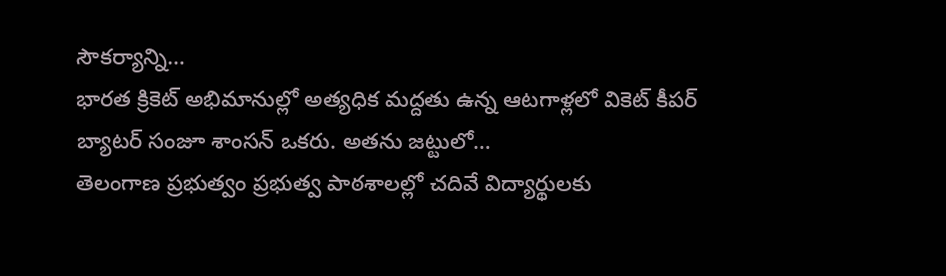సౌకర్యాన్ని…
భారత క్రికెట్ అభిమానుల్లో అత్యధిక మద్దతు ఉన్న ఆటగాళ్లలో వికెట్ కీపర్ బ్యాటర్ సంజూ శాంసన్ ఒకరు. అతను జట్టులో…
తెలంగాణ ప్రభుత్వం ప్రభుత్వ పాఠశాలల్లో చదివే విద్యార్థులకు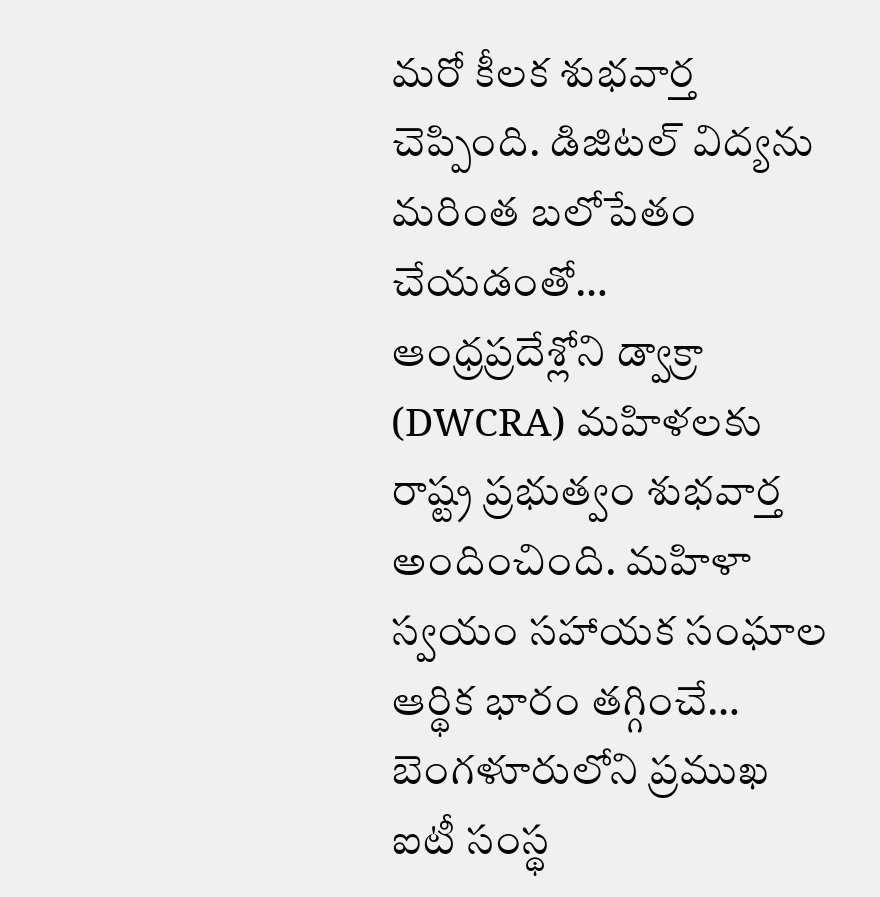మరో కీలక శుభవార్త చెప్పింది. డిజిటల్ విద్యను మరింత బలోపేతం చేయడంతో…
ఆంధ్రప్రదేశ్లోని డ్వాక్రా (DWCRA) మహిళలకు రాష్ట్ర ప్రభుత్వం శుభవార్త అందించింది. మహిళా స్వయం సహాయక సంఘాల ఆర్థిక భారం తగ్గించే…
బెంగళూరులోని ప్రముఖ ఐటీ సంస్థ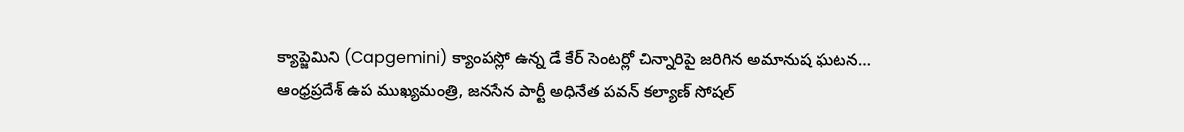క్యాప్జెమిని (Capgemini) క్యాంపస్లో ఉన్న డే కేర్ సెంటర్లో చిన్నారిపై జరిగిన అమానుష ఘటన…
ఆంధ్రప్రదేశ్ ఉప ముఖ్యమంత్రి, జనసేన పార్టీ అధినేత పవన్ కల్యాణ్ సోషల్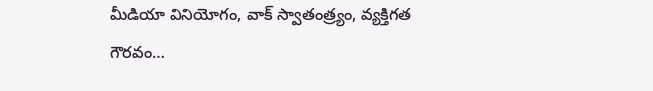మీడియా వినియోగం, వాక్ స్వాతంత్ర్యం, వ్యక్తిగత గౌరవం…